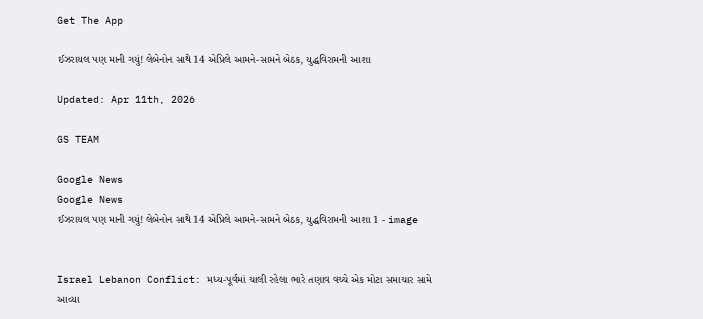Get The App

ઈઝરાયલ પણ માની ગયું! લેબેનોન સાથે 14 એપ્રિલે આમને-સામને બેઠક, યુદ્ધવિરામની આશા

Updated: Apr 11th, 2026

GS TEAM

Google News
Google News
ઈઝરાયલ પણ માની ગયું! લેબેનોન સાથે 14 એપ્રિલે આમને-સામને બેઠક, યુદ્ધવિરામની આશા 1 - image


Israel Lebanon Conflict: મધ્ય-પૂર્વમાં ચાલી રહેલા ભારે તણાવ વચ્ચે એક મોટા સમાચાર સામે આવ્યા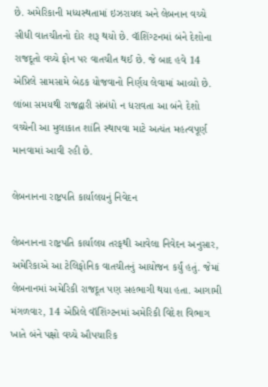છે. અમેરિકાની મધ્યસ્થતામાં ઇઝરાયલ અને લેબનાન વચ્ચે સીધી વાતચીતનો દોર શરૂ થયો છે. વૉશિંગ્ટનમાં બંને દેશોના રાજદૂતો વચ્ચે ફોન પર વાતચીત થઈ છે. જે બાદ હવે 14 એપ્રિલે સામસામે બેઠક યોજવાનો નિર્ણય લેવામાં આવ્યો છે. લાંબા સમયથી રાજદ્વારી સંબંધો ન ધરાવતા આ બંને દેશો વચ્ચેની આ મુલાકાત શાંતિ સ્થાપવા માટે અત્યંત મહત્વપૂર્ણ માનવામાં આવી રહી છે.

લેબનાનના રાષ્ટ્રપતિ કાર્યાલયનું નિવેદન

લેબનાનના રાષ્ટ્રપતિ કાર્યાલય તરફથી આવેલા નિવેદન અનુસાર, અમેરિકાએ આ ટેલિફોનિક વાતચીતનું આયોજન કર્યું હતું. જેમાં લેબનાનમાં અમેરિકી રાજદૂત પણ સહભાગી થયા હતા. આગામી મંગળવાર, 14 એપ્રિલે વૉશિંગ્ટનમાં અમેરિકી વિદેશ વિભાગ ખાતે બંને પક્ષો વચ્ચે ઔપચારિક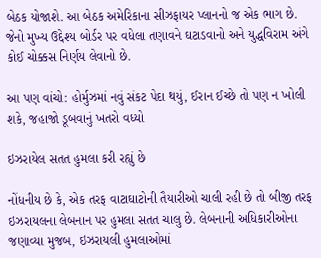બેઠક યોજાશે. આ બેઠક અમેરિકાના સીઝફાયર પ્લાનનો જ એક ભાગ છે. જેનો મુખ્ય ઉદ્દેશ્ય બોર્ડર પર વધેલા તણાવને ઘટાડવાનો અને યુદ્ધવિરામ અંગે કોઈ ચોક્કસ નિર્ણય લેવાનો છે.

આ પણ વાંચો: હોર્મુઝમાં નવું સંકટ પેદા થયું, ઈરાન ઈચ્છે તો પણ ન ખોલી શકે, જહાજો ડૂબવાનું ખતરો વધ્યો

ઇઝરાયેલ સતત હુમલા કરી રહ્યું છે

નોંધનીય છે કે, એક તરફ વાટાઘાટોની તૈયારીઓ ચાલી રહી છે તો બીજી તરફ ઇઝરાયલના લેબનાન પર હુમલા સતત ચાલુ છે. લેબનાની અધિકારીઓના જણાવ્યા મુજબ, ઇઝરાયલી હુમલાઓમાં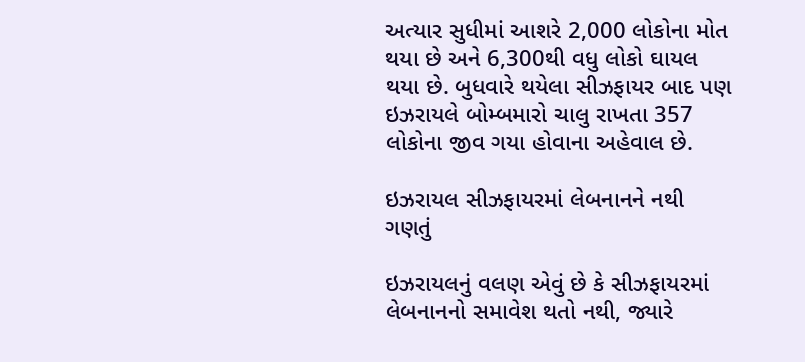અત્યાર સુધીમાં આશરે 2,000 લોકોના મોત થયા છે અને 6,300થી વધુ લોકો ઘાયલ થયા છે. બુધવારે થયેલા સીઝફાયર બાદ પણ ઇઝરાયલે બોમ્બમારો ચાલુ રાખતા 357 લોકોના જીવ ગયા હોવાના અહેવાલ છે.

ઇઝરાયલ સીઝફાયરમાં લેબનાનને નથી ગણતું

ઇઝરાયલનું વલણ એવું છે કે સીઝફાયરમાં લેબનાનનો સમાવેશ થતો નથી, જ્યારે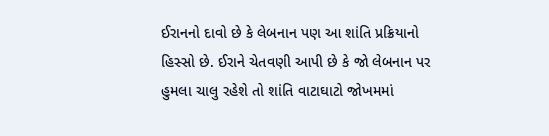ઈરાનનો દાવો છે કે લેબનાન પણ આ શાંતિ પ્રક્રિયાનો હિસ્સો છે. ઈરાને ચેતવણી આપી છે કે જો લેબનાન પર હુમલા ચાલુ રહેશે તો શાંતિ વાટાઘાટો જોખમમાં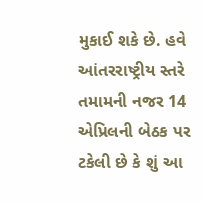મુકાઈ શકે છે. હવે આંતરરાષ્ટ્રીય સ્તરે તમામની નજર 14 એપ્રિલની બેઠક પર ટકેલી છે કે શું આ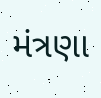મંત્રણા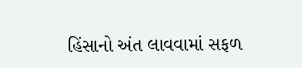હિંસાનો અંત લાવવામાં સફળ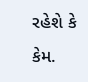રહેશે કે કેમ.